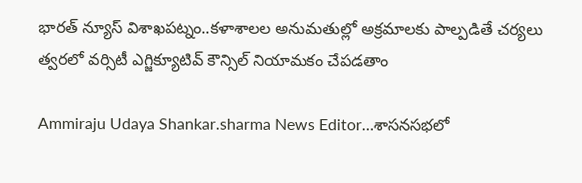భారత్ న్యూస్ విశాఖపట్నం..కళాశాలల అనుమతుల్లో అక్రమాలకు పాల్పడితే చర్యలు
త్వరలో వర్సిటీ ఎగ్జిక్యూటివ్ కౌన్సిల్ నియామకం చేపడతాం

Ammiraju Udaya Shankar.sharma News Editor…శాసనసభలో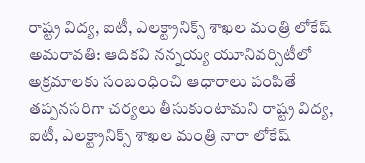రాష్ట్ర విద్య, ఐటీ, ఎలక్ట్రానిక్స్ శాఖల మంత్రి లోకేష్
అమరావతి: ఆదికవి నన్నయ్య యూనివర్సిటీలో అక్రమాలకు సంబంధించి ఆధారాలు పంపితే తప్పనసరిగా చర్యలు తీసుకుంటామని రాష్ట్ర విద్య, ఐటీ, ఎలక్ట్రానిక్స్ శాఖల మంత్రి నారా లోకేష్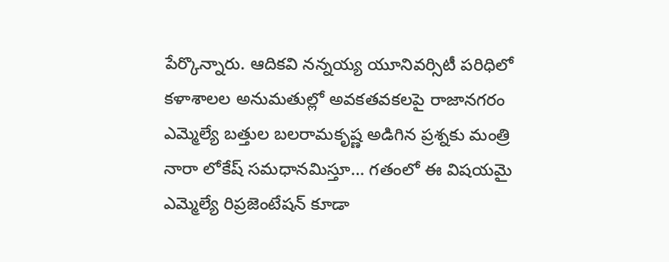పేర్కొన్నారు. ఆదికవి నన్నయ్య యూనివర్సిటీ పరిధిలో కళాశాలల అనుమతుల్లో అవకతవకలపై రాజానగరం ఎమ్మెల్యే బత్తుల బలరామకృష్ణ అడిగిన ప్రశ్నకు మంత్రి నారా లోకేష్ సమధానమిస్తూ… గతంలో ఈ విషయమై ఎమ్మెల్యే రిప్రజెంటేషన్ కూడా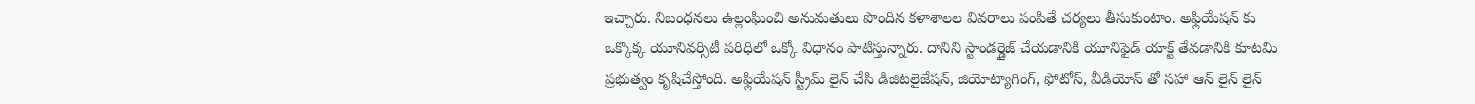ఇచ్చారు. నిబంధనలు ఉల్లంఘించి అనుమతులు పొందిన కళాశాలల వివరాలు పంపితే చర్యలు తీసుకుంటాం. అఫ్లియేషన్ కు ఒక్కొక్క యూనివర్సిటీ పరిధిలో ఒక్కో విధానం పాటిస్తున్నారు. దానిని స్టాండర్డైజ్ చేయడానికి యూనిఫైడ్ యాక్ట్ తేవడానికి కూటమి ప్రభుత్వం కృషిచేస్తోంది. అఫ్లియేషన్ స్ట్రీమ్ లైన్ చేసి డిజిటలైజేషన్, జియోట్యాగింగ్, ఫోటోస్, వీడియోస్ తో సహా ఆన్ లైన్ లైన్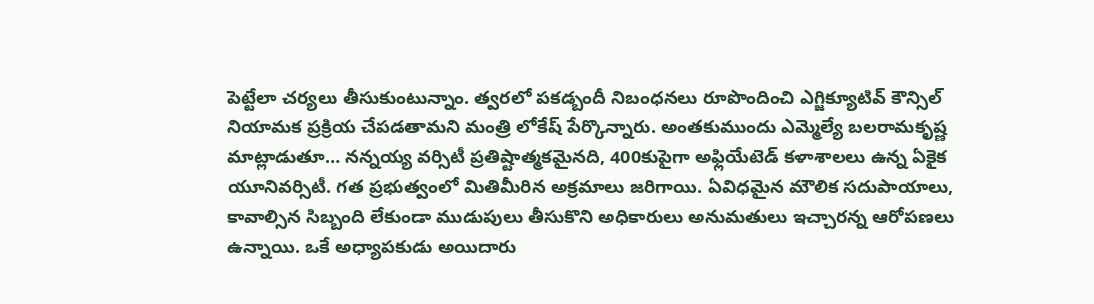పెట్టేలా చర్యలు తీసుకుంటున్నాం. త్వరలో పకడ్బందీ నిబంధనలు రూపొందించి ఎగ్జిక్యూటివ్ కౌన్సిల్ నియామక ప్రక్రియ చేపడతామని మంత్రి లోకేష్ పేర్కొన్నారు. అంతకుముందు ఎమ్మెల్యే బలరామకృష్ణ మాట్లాడుతూ… నన్నయ్య వర్సిటీ ప్రతిష్టాత్మకమైనది, 400కుపైగా అఫ్లియేటెడ్ కళాశాలలు ఉన్న ఏకైక యూనివర్సిటీ. గత ప్రభుత్వంలో మితిమీరిన అక్రమాలు జరిగాయి. ఏవిధమైన మౌలిక సదుపాయాలు, కావాల్సిన సిబ్బంది లేకుండా ముడుపులు తీసుకొని అధికారులు అనుమతులు ఇచ్చారన్న ఆరోపణలు ఉన్నాయి. ఒకే అధ్యాపకుడు అయిదారు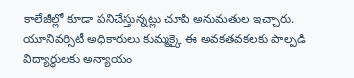కాలేజీల్లో కూడా పనిచేస్తున్నట్లు చూపి అనుమతుల ఇచ్చారు. యూనివర్సిటీ అధికారులు కుమ్మక్కై ఈ అవకతవకలకు పాల్పడి విద్యార్థులకు అన్యాయం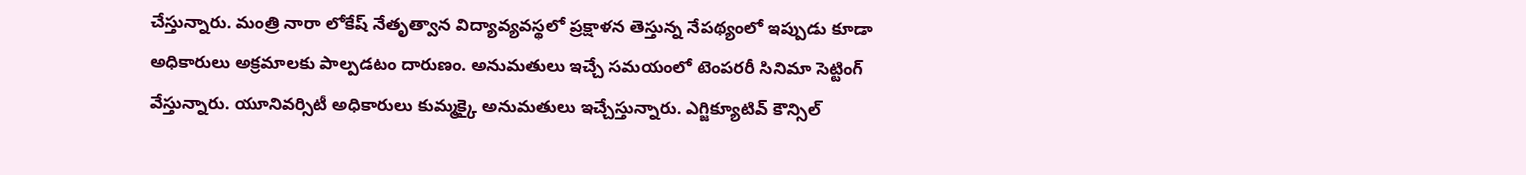చేస్తున్నారు. మంత్రి నారా లోకేష్ నేతృత్వాన విద్యావ్యవస్థలో ప్రక్షాళన తెస్తున్న నేపథ్యంలో ఇప్పుడు కూడా అధికారులు అక్రమాలకు పాల్పడటం దారుణం. అనుమతులు ఇచ్చే సమయంలో టెంపరరీ సినిమా సెట్టింగ్ వేస్తున్నారు. యూనివర్సిటీ అధికారులు కుమ్మక్కై అనుమతులు ఇచ్చేస్తున్నారు. ఎగ్జిక్యూటివ్ కౌన్సిల్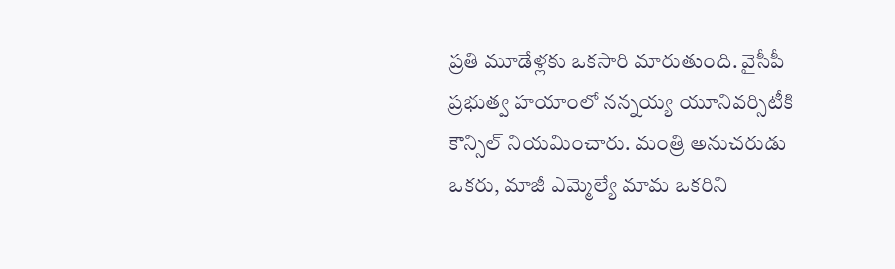ప్రతి మూడేళ్లకు ఒకసారి మారుతుంది. వైసీపీ ప్రభుత్వ హయాంలో నన్నయ్య యూనివర్సిటీకి కౌన్సిల్ నియమించారు. మంత్రి అనుచరుడు ఒకరు, మాజీ ఎమ్మెల్యే మామ ఒకరిని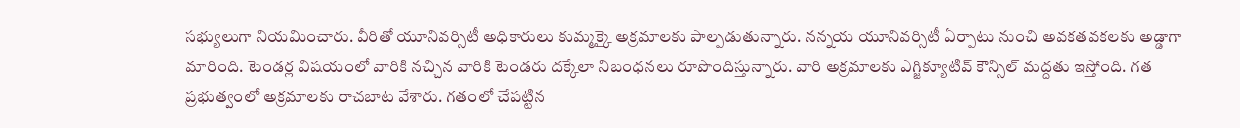సభ్యులుగా నియమించారు. వీరితో యూనివర్సిటీ అధికారులు కుమ్మక్కై అక్రమాలకు పాల్పడుతున్నారు. నన్నయ యూనివర్సిటీ ఏర్పాటు నుంచి అవకతవకలకు అడ్డాగా మారింది. టెండర్ల విషయంలో వారికి నచ్చిన వారికి టెండరు దక్కేలా నిబంధనలు రూపొందిస్తున్నారు. వారి అక్రమాలకు ఎగ్జిక్యూటివ్ కౌన్సిల్ మద్దతు ఇస్తోంది. గత ప్రభుత్వంలో అక్రమాలకు రాచబాట వేశారు. గతంలో చేపట్టిన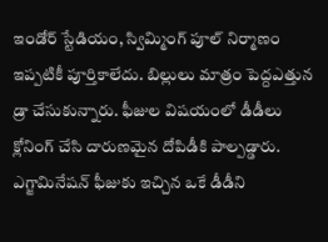ఇండోర్ స్టేడియం, స్విమ్మింగ్ పూల్ నిర్మాణం ఇప్పటికీ పూర్తికాలేదు. బిల్లులు మాత్రం పెద్దఎత్తున డ్రా చేసుకున్నారు. ఫీజుల విషయంలో డీడీలు క్లోనింగ్ చేసి దారుణమైన దోపిడీకి పాల్పడ్డారు. ఎగ్జామినేషన్ ఫీజుకు ఇచ్చిన ఒకే డీడీని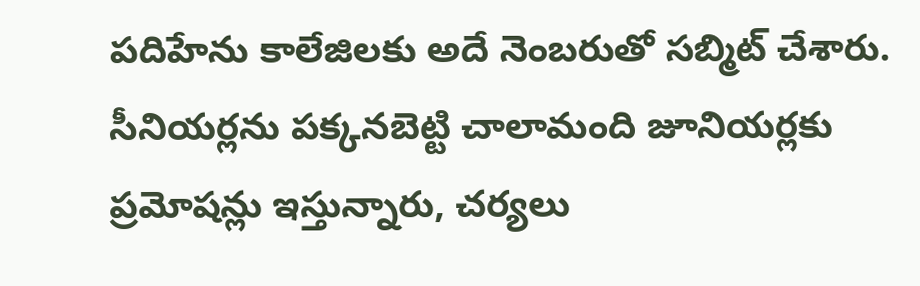పదిహేను కాలేజిలకు అదే నెంబరుతో సబ్మిట్ చేశారు. సీనియర్లను పక్కనబెట్టి చాలామంది జూనియర్లకు ప్రమోషన్లు ఇస్తున్నారు, చర్యలు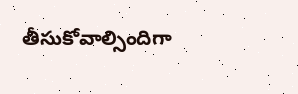తీసుకోవాల్సిందిగా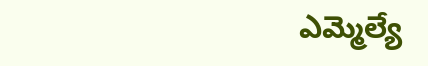ఎమ్మెల్యే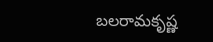బలరామకృష్ణ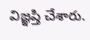విజ్ఞప్తి చేశారు.